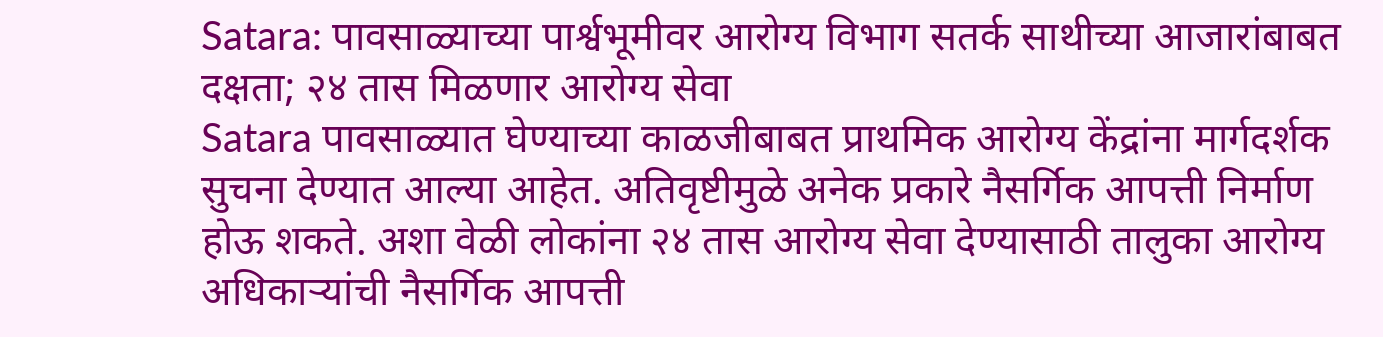Satara: पावसाळ्याच्या पार्श्वभूमीवर आरोग्य विभाग सतर्क साथीच्या आजारांबाबत दक्षता; २४ तास मिळणार आरोग्य सेवा
Satara पावसाळ्यात घेण्याच्या काळजीबाबत प्राथमिक आरोग्य केंद्रांना मार्गदर्शक सुचना देण्यात आल्या आहेत. अतिवृष्टीमुळे अनेक प्रकारे नैसर्गिक आपत्ती निर्माण होऊ शकते. अशा वेळी लोकांना २४ तास आरोग्य सेवा देण्यासाठी तालुका आरोग्य अधिकाऱ्यांची नैसर्गिक आपत्ती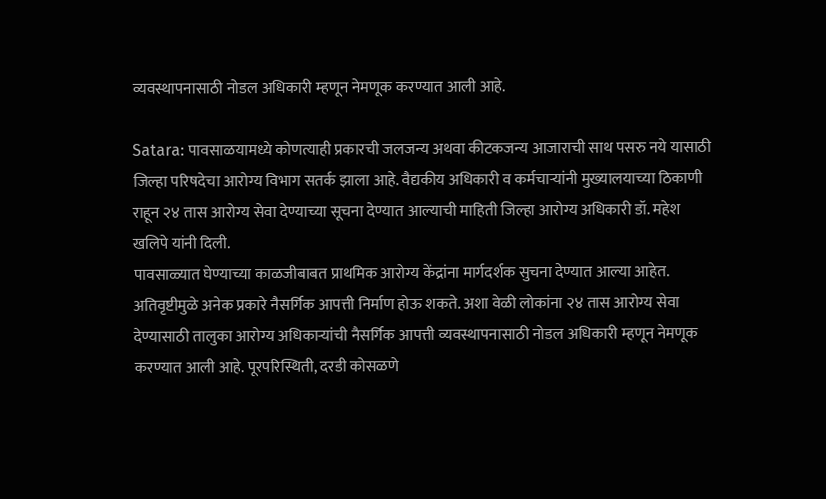व्यवस्थापनासाठी नोडल अधिकारी म्हणून नेमणूक करण्यात आली आहे.

Satara: पावसाळयामध्ये कोणत्याही प्रकारची जलजन्य अथवा कीटकजन्य आजाराची साथ पसरु नये यासाठी जिल्हा परिषदेचा आरोग्य विभाग सतर्क झाला आहे. वैद्यकीय अधिकारी व कर्मचाऱ्यांनी मुख्यालयाच्या ठिकाणी राहून २४ तास आरोग्य सेवा देण्याच्या सूचना देण्यात आल्याची माहिती जिल्हा आरोग्य अधिकारी डॉ. महेश खलिपे यांनी दिली.
पावसाळ्यात घेण्याच्या काळजीबाबत प्राथमिक आरोग्य केंद्रांना मार्गदर्शक सुचना देण्यात आल्या आहेत. अतिवृष्टीमुळे अनेक प्रकारे नैसर्गिक आपत्ती निर्माण होऊ शकते. अशा वेळी लोकांना २४ तास आरोग्य सेवा देण्यासाठी तालुका आरोग्य अधिकाऱ्यांची नैसर्गिक आपत्ती व्यवस्थापनासाठी नोडल अधिकारी म्हणून नेमणूक करण्यात आली आहे. पूरपरिस्थिती, दरडी कोसळणे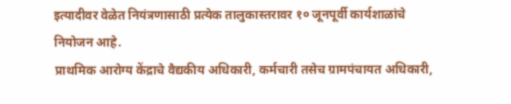इत्यादीवर वेळेत नियंत्रणासाठी प्रत्येक तालुकास्तरावर १० जूनपूर्वी कार्यशाळांचे नियोजन आहे.
प्राथमिक आरोग्य केंद्राचे वैद्यकीय अधिकारी, कर्मचारी तसेच ग्रामपंचायत अधिकारी,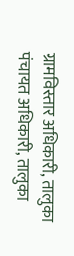ग्रामविस्तार अधिकारी, तालुका पंचायत अधिकारी, तालुका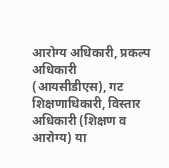आरोग्य अधिकारी, प्रकल्प अधिकारी (आयसीडीएस), गट शिक्षणाधिकारी, विस्तार अधिकारी (शिक्षण व आरोग्य) या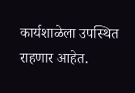कार्यशाळेला उपस्थित राहणार आहेत.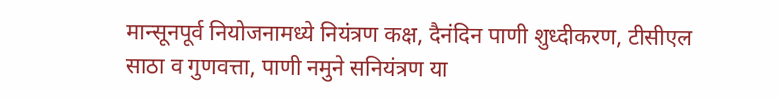मान्सूनपूर्व नियोजनामध्ये नियंत्रण कक्ष, दैनंदिन पाणी शुध्दीकरण, टीसीएल साठा व गुणवत्ता, पाणी नमुने सनियंत्रण या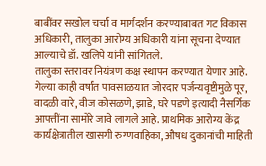बाबींवर सखोल चर्चा व मार्गदर्शन करण्याबाबत गट विकास अधिकारी, तालुका आरोग्य अधिकारी यांना सूचना देण्यात आल्याचे डॉ. खलिपे यांनी सांगितले.
तालुका स्तरावर नियंत्रण कक्ष स्थापन करण्यात येणार आहे. गेल्या काही वर्षांत पावसाळयात जोरदार पर्जन्यवृष्टीमुळे पूर, वादळी वारे, वीज कोसळणे, झाडे, घरे पडणे इत्यादी नैसर्गिक आपत्तींना सामोरे जावे लागले आहे. प्राथमिक आरोग्य केंद्र कार्यक्षेत्रातील खासगी रुग्णवाहिका, औषध दुकानांची माहिती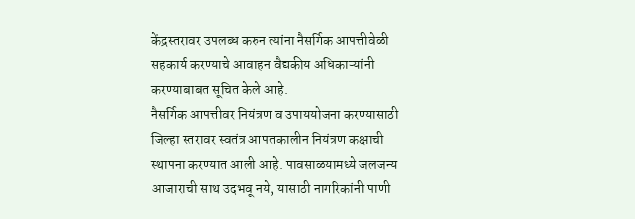केंद्रस्तरावर उपलब्ध करुन त्यांना नैसर्गिक आपत्तीवेळी सहकार्य करण्याचे आवाहन वैद्यकीय अधिकाऱ्यांनी करण्याबाबत सूचित केले आहे.
नैसर्गिक आपत्तीवर नियंत्रण व उपाययोजना करण्यासाठी जिल्हा स्तरावर स्वतंत्र आपतकालीन नियंत्रण कक्षाची स्थापना करण्यात आली आहे. पावसाळयामध्ये जलजन्य आजाराची साथ उदभवू नये, यासाठी नागरिकांनी पाणी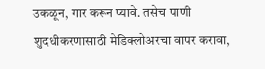उकळून, गार करून प्यावे. तसेच पाणी शुदधीकरणासाठी मेडिक्लोअरचा वापर करावा,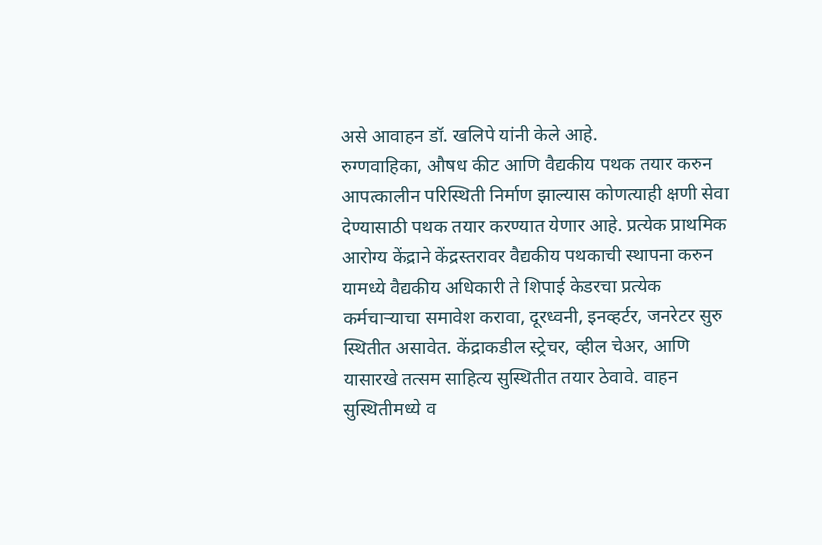असे आवाहन डॉ. खलिपे यांनी केले आहे.
रुग्णवाहिका, औषध कीट आणि वैद्यकीय पथक तयार करुन आपत्कालीन परिस्थिती निर्माण झाल्यास कोणत्याही क्षणी सेवा देण्यासाठी पथक तयार करण्यात येणार आहे. प्रत्येक प्राथमिक आरोग्य केंद्राने केंद्रस्तरावर वैद्यकीय पथकाची स्थापना करुन यामध्ये वैद्यकीय अधिकारी ते शिपाई केडरचा प्रत्येक कर्मचाऱ्याचा समावेश करावा, दूरध्वनी, इनव्हर्टर, जनरेटर सुरु स्थितीत असावेत. केंद्राकडील स्ट्रेचर, व्हील चेअर, आणि यासारखे तत्सम साहित्य सुस्थितीत तयार ठेवावे. वाहन सुस्थितीमध्ये व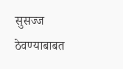सुसज्ज ठेवण्याबाबत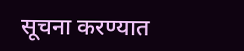सूचना करण्यात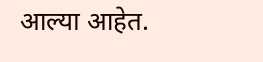आल्या आहेत.